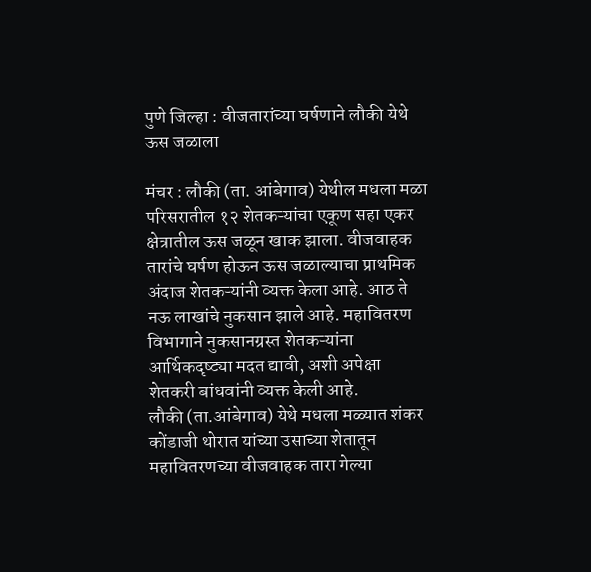पुणे जिल्हा : वीजतारांच्या घर्षणाने लौकी येथे ऊस जळाला

मंचर : लौकी (ता. आंबेगाव) येथील मधला मळा परिसरातील १२ शेतकऱ्यांचा एकूण सहा एकर क्षेत्रातील ऊस जळून खाक झाला. वीजवाहक तारांचे घर्षण होऊन ऊस जळाल्याचा प्राथमिक अंदाज शेतकऱ्यांनी व्यक्त केला आहे. आठ ते नऊ लाखांचे नुकसान झाले आहे. महावितरण विभागाने नुकसानग्रस्त शेतकऱ्यांना आर्थिकदृष्ट्या मदत द्यावी, अशी अपेक्षा शेतकरी बांधवांनी व्यक्त केली आहे.
लौकी (ता.आंबेगाव) येथे मधला मळ्यात शंकर कोंडाजी थोरात यांच्या उसाच्या शेतातून महावितरणच्या वीजवाहक तारा गेल्या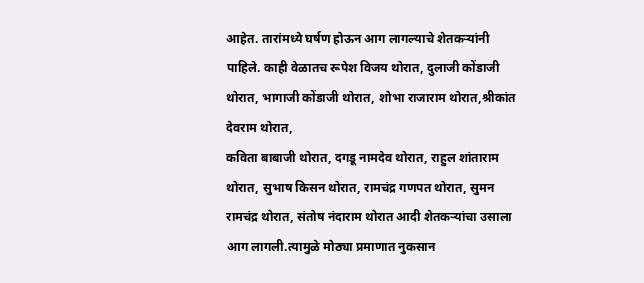आहेत. तारांमध्ये घर्षण होऊन आग लागल्याचे शेतकऱ्यांनी पाहिले. काही वेळातच रूपेश विजय थोरात, दुलाजी कोंडाजी थोरात, भागाजी कोंडाजी थोरात, शोभा राजाराम थोरात,श्रीकांत देवराम थोरात,
कविता बाबाजी थोरात, दगडू नामदेव थोरात, राहुल शांताराम थोरात, सुभाष किसन थोरात, रामचंद्र गणपत थोरात, सुमन रामचंद्र थोरात, संतोष नंदाराम थोरात आदी शेतकऱ्यांचा उसाला आग लागली.त्यामुळे मोठ्या प्रमाणात नुकसान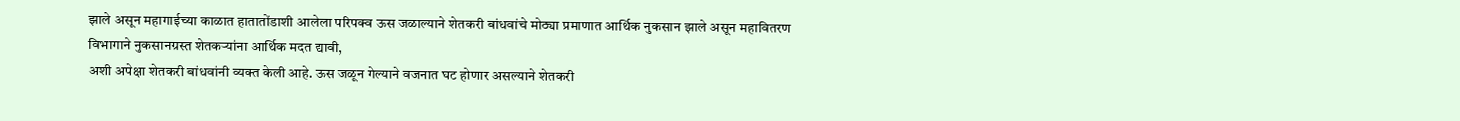झाले असून महागाईच्या काळात हातातोंडाशी आलेला परिपक्व ऊस जळाल्याने शेतकरी बांधवांचे मोठ्या प्रमाणात आर्थिक नुकसान झाले असून महावितरण विभागाने नुकसानग्रस्त शेतकऱ्यांना आर्थिक मदत द्यावी,
अशी अपेक्षा शेतकरी बांधवांनी व्यक्त केली आहे. ऊस जळून गेल्याने वजनात घट होणार असल्याने शेतकरी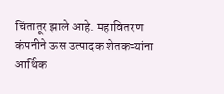चिंतातूर झाले आहे. महावितरण कंपनीने ऊस उत्पादक शेतकऱ्यांना आर्थिक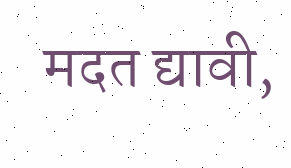मदत द्यावी,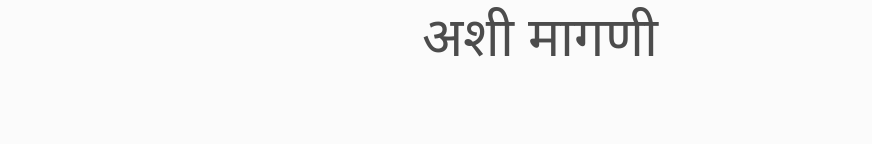अशी मागणी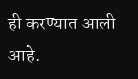ही करण्यात आली आहे.